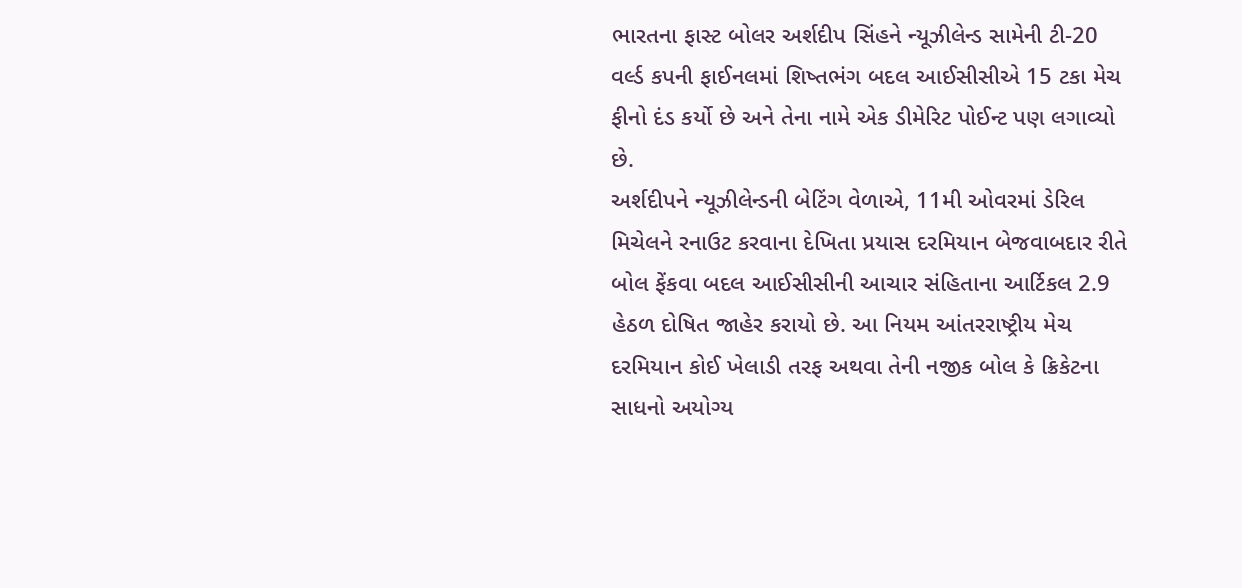ભારતના ફાસ્ટ બોલર અર્શદીપ સિંહને ન્યૂઝીલેન્ડ સામેની ટી-20 વર્લ્ડ કપની ફાઈનલમાં શિષ્તભંગ બદલ આઈસીસીએ 15 ટકા મેચ ફીનો દંડ કર્યો છે અને તેના નામે એક ડીમેરિટ પોઈન્ટ પણ લગાવ્યો છે.
અર્શદીપને ન્યૂઝીલેન્ડની બેટિંગ વેળાએ, 11મી ઓવરમાં ડેરિલ મિચેલને રનાઉટ કરવાના દેખિતા પ્રયાસ દરમિયાન બેજવાબદાર રીતે બોલ ફેંકવા બદલ આઈસીસીની આચાર સંહિતાના આર્ટિકલ 2.9 હેઠળ દોષિત જાહેર કરાયો છે. આ નિયમ આંતરરાષ્ટ્રીય મેચ દરમિયાન કોઈ ખેલાડી તરફ અથવા તેની નજીક બોલ કે ક્રિકેટના સાધનો અયોગ્ય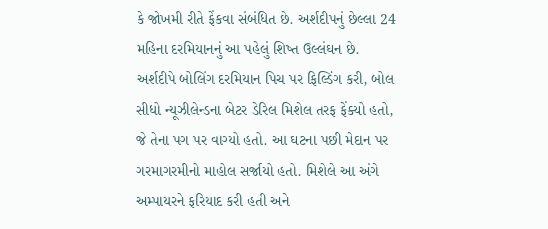કે જોખમી રીતે ફેંકવા સંબંધિત છે. અર્શદીપનું છેલ્લા 24 મહિના દરમિયાનનું આ પહેલું શિષ્ત ઉલ્લંઘન છે.
અર્શદીપે બોલિંગ દરમિયાન પિચ પર ફિલ્ડિંગ કરી, બોલ સીધો ન્યૂઝીલેન્ડના બેટર ડેરિલ મિશેલ તરફ ફેંક્યો હતો, જે તેના પગ પર વાગ્યો હતો. આ ઘટના પછી મેદાન પર ગરમાગરમીનો માહોલ સર્જાયો હતો. મિશેલે આ અંગે અમ્પાયરને ફરિયાદ કરી હતી અને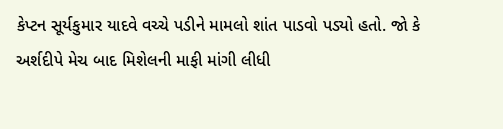કેપ્ટન સૂર્યકુમાર યાદવે વચ્ચે પડીને મામલો શાંત પાડવો પડ્યો હતો. જો કે અર્શદીપે મેચ બાદ મિશેલની માફી માંગી લીધી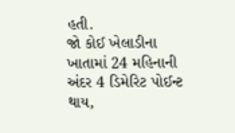હતી.
જો કોઈ ખેલાડીના ખાતામાં 24 મહિનાની અંદર 4 ડિમેરિટ પોઈન્ટ થાય,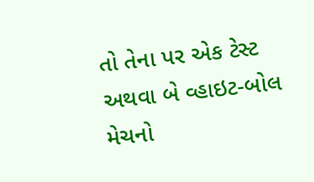તો તેના પર એક ટેસ્ટ અથવા બે વ્હાઇટ-બોલ મેચનો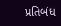પ્રતિબંધ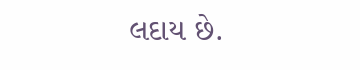લદાય છે.